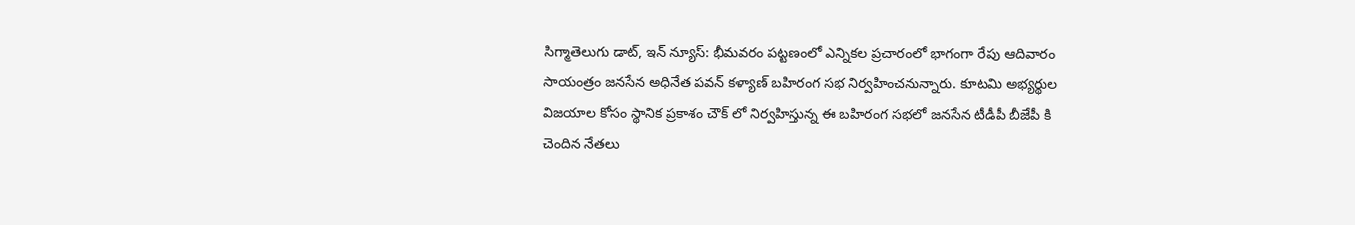సిగ్మాతెలుగు డాట్, ఇన్ న్యూస్: భీమవరం పట్టణంలో ఎన్నికల ప్రచారంలో భాగంగా రేపు ఆదివారం సాయంత్రం జనసేన అధినేత పవన్ కళ్యాణ్ బహిరంగ సభ నిర్వహించనున్నారు. కూటమి అభ్యర్థుల విజయాల కోసం స్థానిక ప్రకాశం చౌక్ లో నిర్వహిస్తున్న ఈ బహిరంగ సభలో జనసేన టీడీపీ బీజేపీ కి చెందిన నేతలు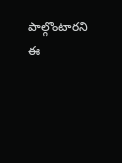పాల్గొంటారని ఈ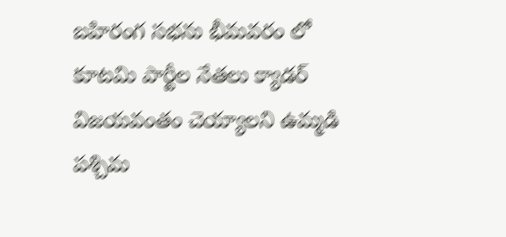బహిరంగ సభను భీమవరం లో కూటమి పార్టీల నేతలు క్యాడర్ విజయవంతం చెయ్యాలని ఉమ్మడి పశ్చిమ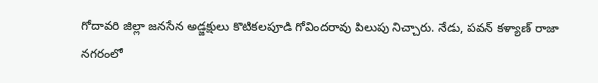గోదావరి జిల్లా జనసేన అడ్జక్షులు కొటికలపూడి గోవిందరావు పిలుపు నిచ్చారు. నేడు, పవన్ కళ్యాణ్ రాజా నగరంలో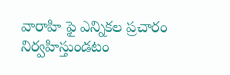వారాహి ఫై ఎన్నికల ప్రచారం నిర్వహిస్తుండటం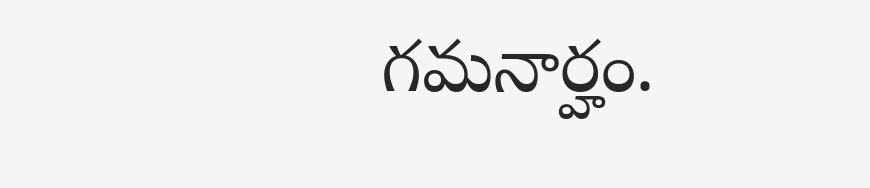గమనార్హం.